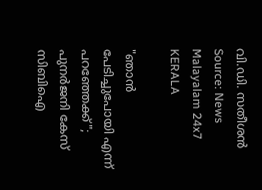വി.ഡി. സതീശൻ Source: News Malayalam 24x7
KERALA

"ഞാൻ പേടിച്ചുപോയി എന്ന് പറഞ്ഞേക്ക്"; പുനർജനി കേസ് സിബിഐ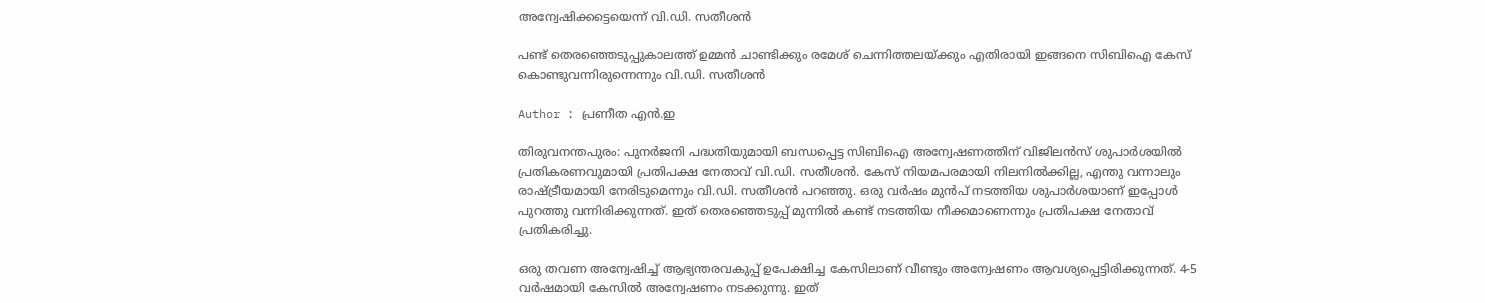അന്വേഷിക്കട്ടെയെന്ന് വി.ഡി. സതീശൻ

പണ്ട് തെരഞ്ഞെടുപ്പുകാലത്ത് ഉമ്മൻ ചാണ്ടിക്കും രമേശ് ചെന്നിത്തലയ്ക്കും എതിരായി ഇങ്ങനെ സിബിഐ കേസ് കൊണ്ടുവന്നിരുന്നെന്നും വി.ഡി. സതീശൻ

Author : പ്രണീത എന്‍.ഇ

തിരുവനന്തപുരം: പുന‌‌‍‌‍ർജനി പദ്ധതിയുമായി ബന്ധപ്പെട്ട സിബിഐ അന്വേഷണത്തിന് വിജിലൻസ് ശുപാർശയിൽ പ്രതികരണവുമായി പ്രതിപക്ഷ നേതാവ് വി.ഡി. സതീശൻ. കേസ് നിയമപരമായി നിലനിൽക്കില്ല, എന്തു വന്നാലും രാഷ്ട്രീയമായി നേരിടുമെന്നും വി.ഡി. സതീശൻ പറഞ്ഞു. ഒരു വ‌ർഷം മുൻപ് നടത്തിയ ശുപാ‌ർശയാണ് ഇപ്പോൾ പുറത്തു വന്നിരിക്കുന്നത്. ഇത് തെരഞ്ഞെടുപ്പ് മുന്നിൽ കണ്ട് നടത്തിയ നീക്കമാണെന്നും പ്രതിപക്ഷ നേതാവ് പ്രതികരിച്ചു.

ഒരു തവണ അന്വേഷിച്ച് ആഭ്യന്തരവകുപ്പ് ഉപേക്ഷിച്ച കേസിലാണ് വീണ്ടും അന്വേഷണം ആവശ്യപ്പെട്ടിരിക്കുന്നത്. 4-5 വർഷമായി കേസിൽ അന്വേഷണം നടക്കുന്നു. ഇത്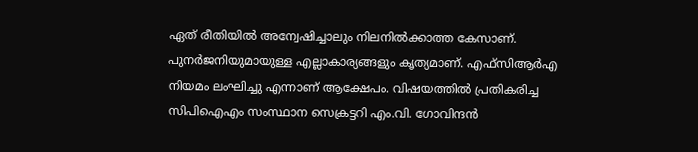ഏത് രീതിയിൽ അന്വേഷിച്ചാലും നിലനിൽക്കാത്ത കേസാണ്. പുനര്‍ജനിയുമായുള്ള എല്ലാകാര്യങ്ങളും കൃത്യമാണ്. എഫ്‌സിആര്‍എ നിയമം ലംഘിച്ചു എന്നാണ് ആക്ഷേപം. വിഷയത്തില്‍ പ്രതികരിച്ച സിപിഐഎം സംസ്ഥാന സെക്രട്ടറി എം.വി. ഗോവിന്ദന്‍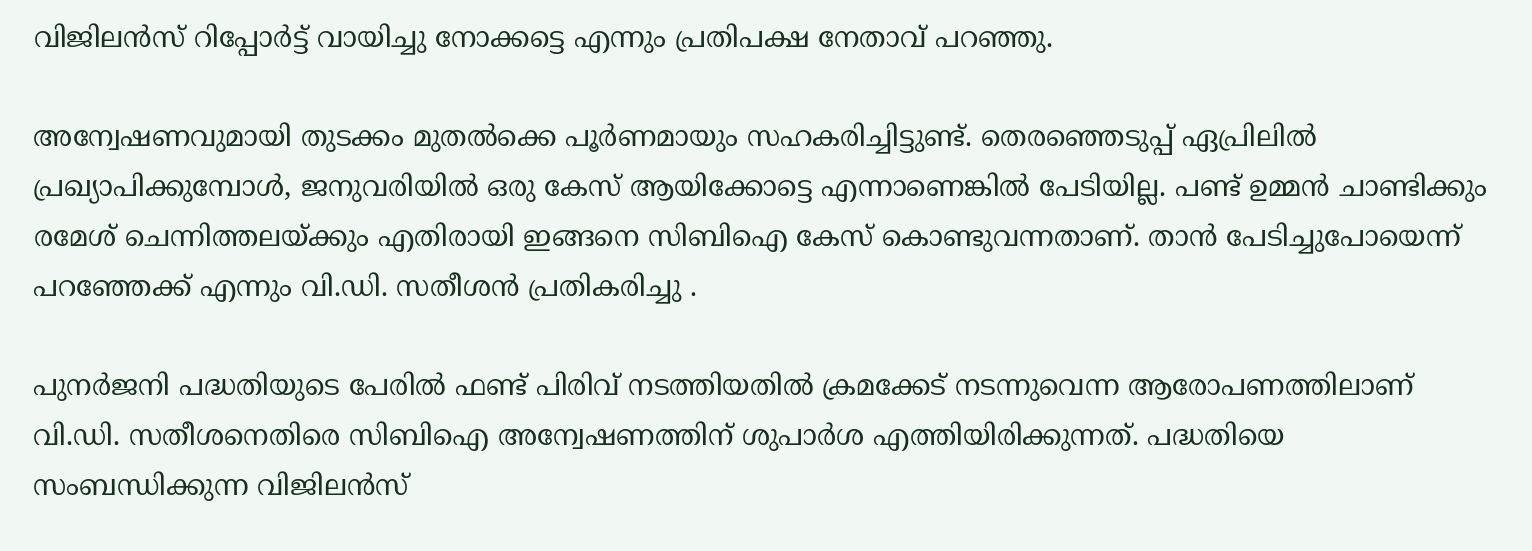വിജിലന്‍സ് റിപ്പോര്‍ട്ട് വായിച്ചു നോക്കട്ടെ എന്നും പ്രതിപക്ഷ നേതാവ് പറഞ്ഞു.

അന്വേഷണവുമായി തുടക്കം മുതൽക്കെ പൂർണമായും സഹകരിച്ചിട്ടുണ്ട്. തെരഞ്ഞെടുപ്പ് ഏപ്രിലിൽ പ്രഖ്യാപിക്കുമ്പോൾ, ജനുവരിയിൽ ഒരു കേസ് ആയിക്കോട്ടെ എന്നാണെങ്കിൽ പേടിയില്ല. പണ്ട് ഉമ്മൻ ചാണ്ടിക്കും രമേശ് ചെന്നിത്തലയ്ക്കും എതിരായി ഇങ്ങനെ സിബിഐ കേസ് കൊണ്ടുവന്നതാണ്. താൻ പേടിച്ചുപോയെന്ന് പറഞ്ഞേക്ക് എന്നും വി.ഡി. സതീശൻ പ്രതികരിച്ചു .

പുനർജനി പദ്ധതിയുടെ പേരിൽ ഫണ്ട് പിരിവ് നടത്തിയതിൽ ക്രമക്കേട് നടന്നുവെന്ന ആരോപണത്തിലാണ് വി.ഡി. സതീശനെതിരെ സിബിഐ അന്വേഷണത്തിന് ശുപാർശ എത്തിയിരിക്കുന്നത്. പദ്ധതിയെ സംബന്ധിക്കുന്ന വിജിലൻസ്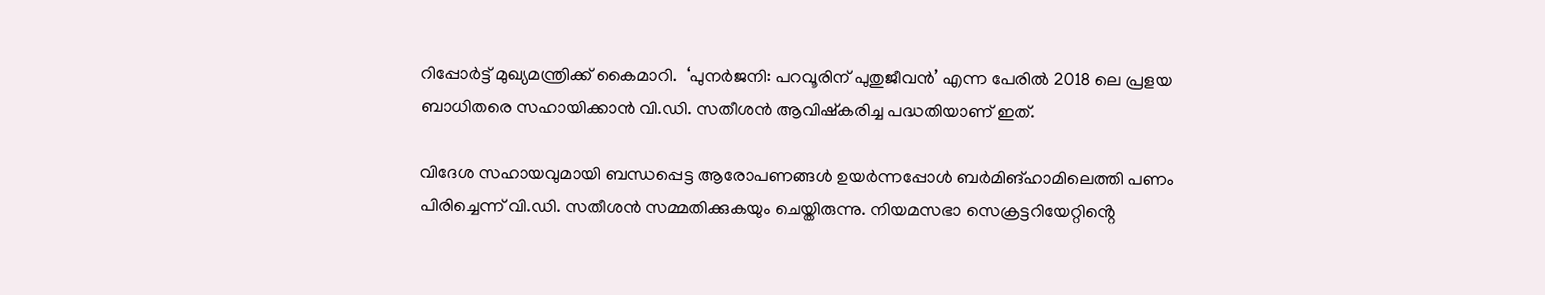റിപ്പോർട്ട് മുഖ്യമന്ത്രിക്ക് കൈമാറി.  ‘പുനർജനി: പറവൂരിന് പുതുജീവൻ’ എന്ന പേരിൽ 2018 ലെ പ്രളയ ബാധിതരെ സഹായിക്കാൻ വി.ഡി. സതീശൻ ആവിഷ്കരിച്ച പദ്ധതിയാണ് ഇത്.

വിദേശ സഹായവുമായി ബന്ധപ്പെട്ട ആരോപണങ്ങൾ ഉയർന്നപ്പോൾ ബർമിങ്ഹാമിലെത്തി പണം പിരിച്ചെന്ന് വി.ഡി. സതീശൻ സമ്മതിക്കുകയും ചെയ്തിരുന്നു. നിയമസഭാ സെക്രട്ടറിയേറ്റിൻ്റെ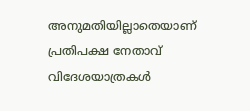അനുമതിയില്ലാതെയാണ് പ്രതിപക്ഷ നേതാവ് വിദേശയാത്രകൾ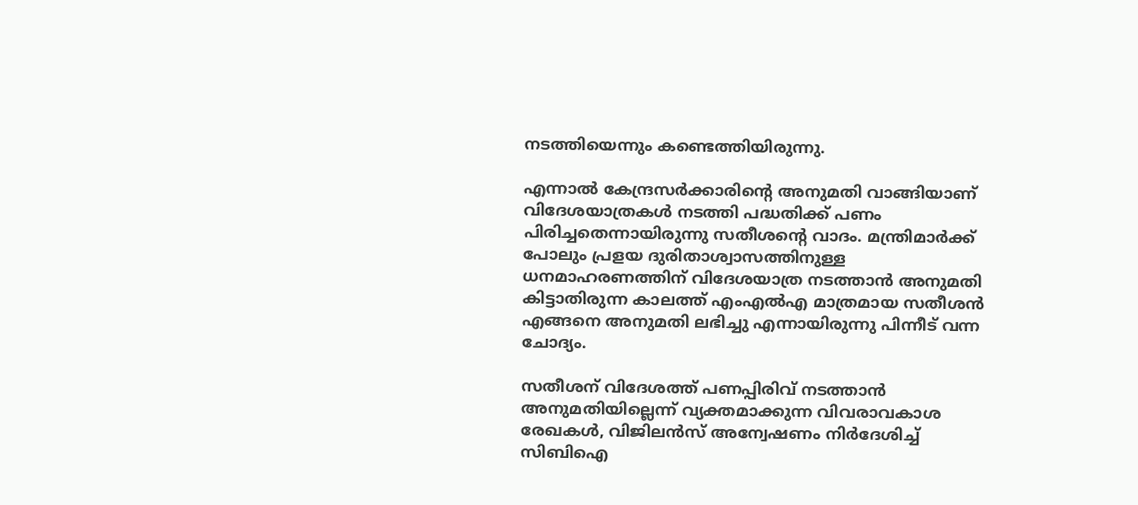നടത്തിയെന്നും കണ്ടെത്തിയിരുന്നു.

എന്നാൽ കേന്ദ്രസർക്കാരിൻ്റെ അനുമതി വാങ്ങിയാണ് വിദേശയാത്രകൾ നടത്തി പദ്ധതിക്ക് പണം പിരിച്ചതെന്നായിരുന്നു സതീശൻ്റെ വാദം. മന്ത്രിമാർക്ക് പോലും പ്രളയ ദുരിതാശ്വാസത്തിനുള്ള ധനമാഹരണത്തിന് വിദേശയാത്ര നടത്താൻ അനുമതി കിട്ടാതിരുന്ന കാലത്ത് എംഎൽഎ മാത്രമായ സതീശൻ എങ്ങനെ അനുമതി ലഭിച്ചു എന്നായിരുന്നു പിന്നീട് വന്ന ചോദ്യം.

സതീശന് വിദേശത്ത് പണപ്പിരിവ് നടത്താൻ അനുമതിയില്ലെന്ന് വ്യക്തമാക്കുന്ന വിവരാവകാശ രേഖകൾ, വിജിലൻസ് അന്വേഷണം നിർദേശിച്ച് സിബിഐ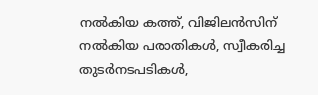നൽകിയ കത്ത്, വിജിലൻസിന് നൽകിയ പരാതികൾ, സ്വീകരിച്ച തുടർനടപടികൾ,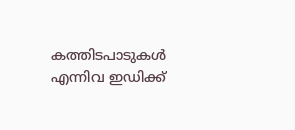കത്തിടപാടുകൾ എന്നിവ ഇഡിക്ക്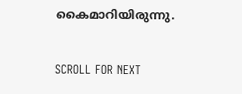കൈമാറിയിരുന്നു.

SCROLL FOR NEXT